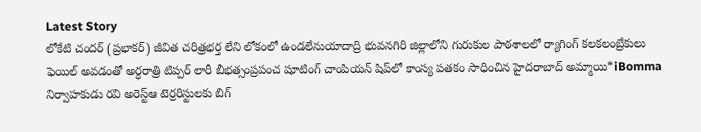Latest Story
లోకేటి చందర్ (ప్రభాకర్) జీవిత చరిత్రభర్త లేని లోకంలో ఉండలేనుయాదాద్రి భువనగిరి జిల్లాలోని గురుకుల పాఠశాలలో ర్యాగింగ్ కలకలంబ్రేకులు ఫెయిల్ అవడంతో అర్ధరాత్రి టిప్పర్ లారీ బీభత్సంప్రపంచ షూటింగ్ చాంపియన్ షిప్‌లో కాంస్య పతకం సాధించిన హైదరాబాద్ అమ్మాయి*iBomma నిర్వాహకుడు రవి అరెస్ట్ఆ టెర్రరిస్టులకు బిగ్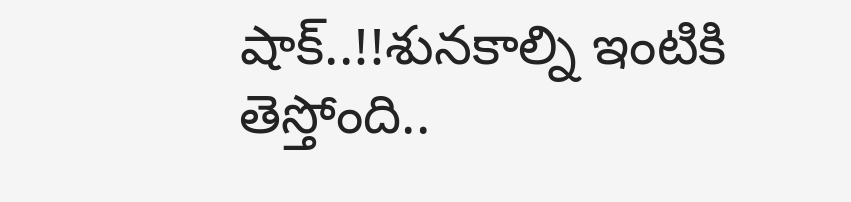షాక్..!!శునకాల్ని ఇంటికి తెస్తోంది..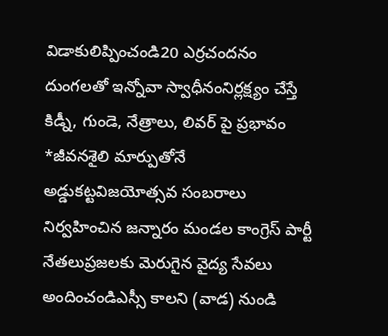విడాకులిప్పించండి20 ఎర్రచందనం దుంగలతో ఇన్నోవా స్వాధీనంనిర్లక్ష్యం చేస్తే కిడ్నీ, గుండె, నేత్రాలు, లివర్ పై ప్రభావం *జీవనశైలి మార్పుతోనే అడ్డుకట్టవిజయోత్సవ సంబరాలు నిర్వహించిన జన్నారం మండల కాంగ్రెస్ పార్టీ నేతలుప్రజలకు మెరుగైన వైద్య సేవలు అందించండిఎస్సీ కాలని (వాడ) నుండి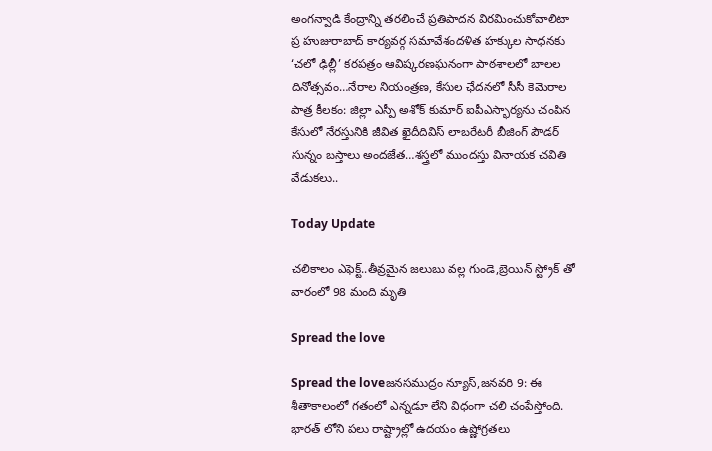అంగన్వాడి కేంద్రాన్ని తరలించే ప్రతిపాదన విరమించుకోవాలిటా ప్ర హుజురాబాద్ కార్యవర్గ సమావేశందళిత హక్కుల సాధనకు ‘చలో ఢిల్లీ’ కరపత్రం ఆవిష్కరణఘనంగా పాఠశాలలో బాలల దినోత్సవం…నేరాల నియంత్రణ, కేసుల ఛేదనలో సీసీ కెమెరాల పాత్ర కీలకం: జిల్లా ఎస్పీ అశోక్ కుమార్ ఐపీఎస్భార్యను చంపిన కేసులో నేరస్తునికి జీవిత ఖైదీదివిస్ లాబరేటరీ బీజింగ్ పౌడర్ సున్నం బస్తాలు అందజేత…శస్త్రలో ముందస్తు వినాయక చవితి వేడుకలు..

Today Update

చలికాలం ఎఫెక్ట్..తీవ్రమైన జలుబు వల్ల గుండె,బ్రెయిన్ స్ట్రోక్ తో వారంలో 98 మంది మృతి

Spread the love

Spread the loveజనసముద్రం న్యూస్,జనవరి 9: ఈ శీతాకాలంలో గతంలో ఎన్నడూ లేని విధంగా చలి చంపేస్తోంది. భారత్ లోని పలు రాష్ట్రాల్లో ఉదయం ఉష్ణోగ్రతలు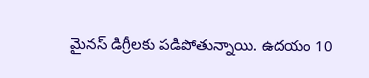మైనస్ డిగ్రీలకు పడిపోతున్నాయి. ఉదయం 10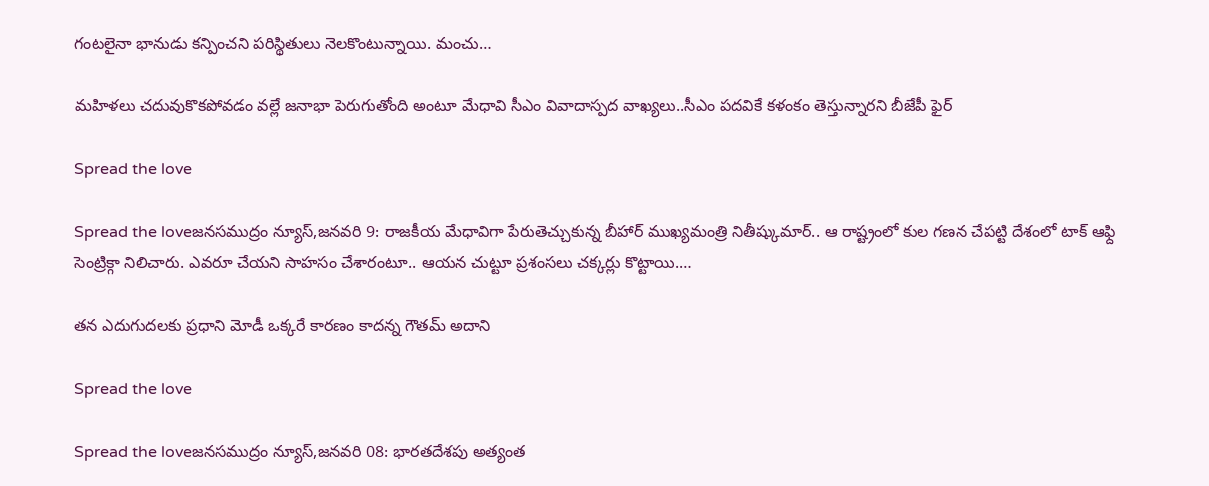గంటలైనా భానుడు కన్పించని పరిస్థితులు నెలకొంటున్నాయి. మంచు…

మహిళలు చదువుకొకపోవడం వల్లే జనాభా పెరుగుతోంది అంటూ మేధావి సీఎం వివాదాస్పద వాఖ్యలు..సీఎం పదవికే కళంకం తెస్తున్నారని బీజేపీ ఫైర్

Spread the love

Spread the loveజనసముద్రం న్యూస్,జనవరి 9: రాజకీయ మేధావిగా పేరుతెచ్చుకున్న బీహార్ ముఖ్యమంత్రి నితీష్కుమార్.. ఆ రాష్ట్రంలో కుల గణన చేపట్టి దేశంలో టాక్ ఆఫ్ది సెంట్రిక్గా నిలిచారు. ఎవరూ చేయని సాహసం చేశారంటూ.. ఆయన చుట్టూ ప్రశంసలు చక్కర్లు కొట్టాయి.…

తన ఎదుగుదలకు ప్రధాని మోడీ ఒక్కరే కారణం కాదన్న గౌతమ్ అదాని

Spread the love

Spread the loveజనసముద్రం న్యూస్,జనవరి 08: భారతదేశపు అత్యంత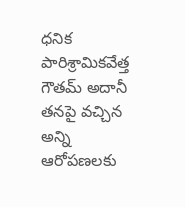ధనిక పారిశ్రామికవేత్త గౌతమ్ అదానీ  తనపై వచ్చిన అన్ని ఆరోపణలకు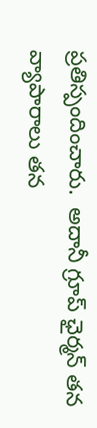ప్రతిస్పందించారు.  అదానీ గ్రూప్ ఛైర్మన్ తన వ్యాపారాలు తన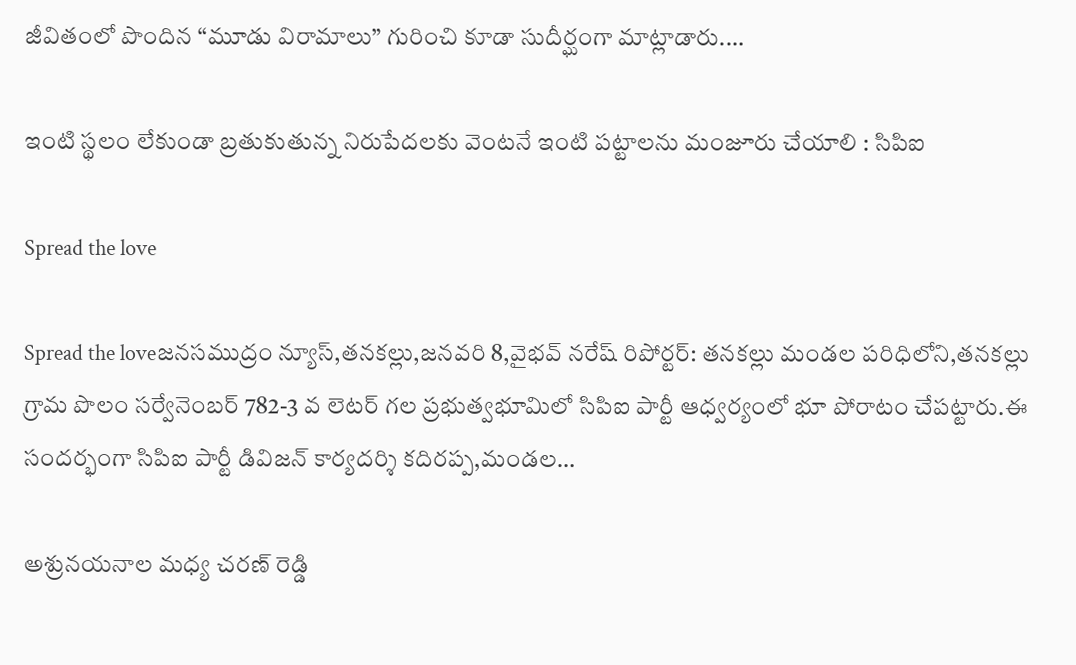జీవితంలో పొందిన “మూడు విరామాలు” గురించి కూడా సుదీర్ఘంగా మాట్లాడారు.…

ఇంటి స్థలం లేకుండా బ్రతుకుతున్న నిరుపేదలకు వెంటనే ఇంటి పట్టాలను మంజూరు చేయాలి : సిపిఐ

Spread the love

Spread the loveజనసముద్రం న్యూస్,తనకల్లు,జనవరి 8,వైభవ్ నరేష్ రిపోర్టర్: తనకల్లు మండల పరిధిలోని,తనకల్లు గ్రామ పొలం సర్వేనెంబర్ 782-3 వ లెటర్ గల ప్రభుత్వభూమిలో సిపిఐ పార్టీ ఆధ్వర్యంలో భూ పోరాటం చేపట్టారు.ఈ సందర్భంగా సిపిఐ పార్టీ డివిజన్ కార్యదర్శి కదిరప్ప,మండల…

అశ్రునయనాల మధ్య చరణ్ రెడ్డి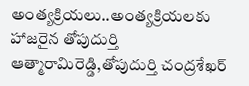అంత్యక్రియలు..అంత్యక్రియలకు హాజరైన తోపుదుర్తి ఆత్మారామిరెడ్డి,తోపుదుర్తి చంద్రశేఖర్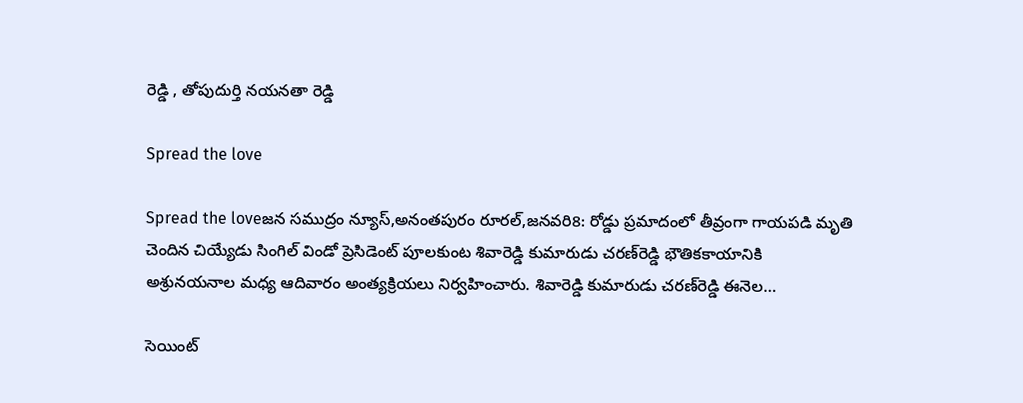రెడ్డి , తోపుదుర్తి నయనతా రెడ్డి

Spread the love

Spread the loveజన సముద్రం న్యూస్,అనంతపురం రూరల్,జనవరి8: రోడ్డు ప్రమాదంలో తీవ్రంగా గాయపడి మృతి చెందిన చియ్యేడు సింగిల్‌ విండో ప్రెసిడెంట్ పూలకుంట శివారెడ్డి కుమారుడు చరణ్‌రెడ్డి భౌతికకాయానికి అశ్రునయనాల మధ్య ఆదివారం అంత్యక్రియలు నిర్వహించారు. శివారెడ్డి కుమారుడు చరణ్‌రెడ్డి ఈనెల…

సెయింట్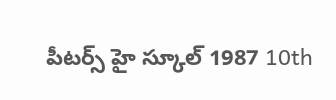పీటర్స్ హై స్కూల్ 1987 10th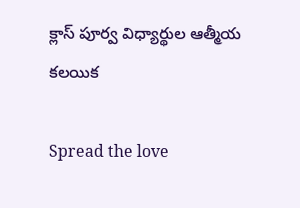క్లాస్ పూర్వ విధ్యార్థుల ఆత్మీయ కలయిక

Spread the love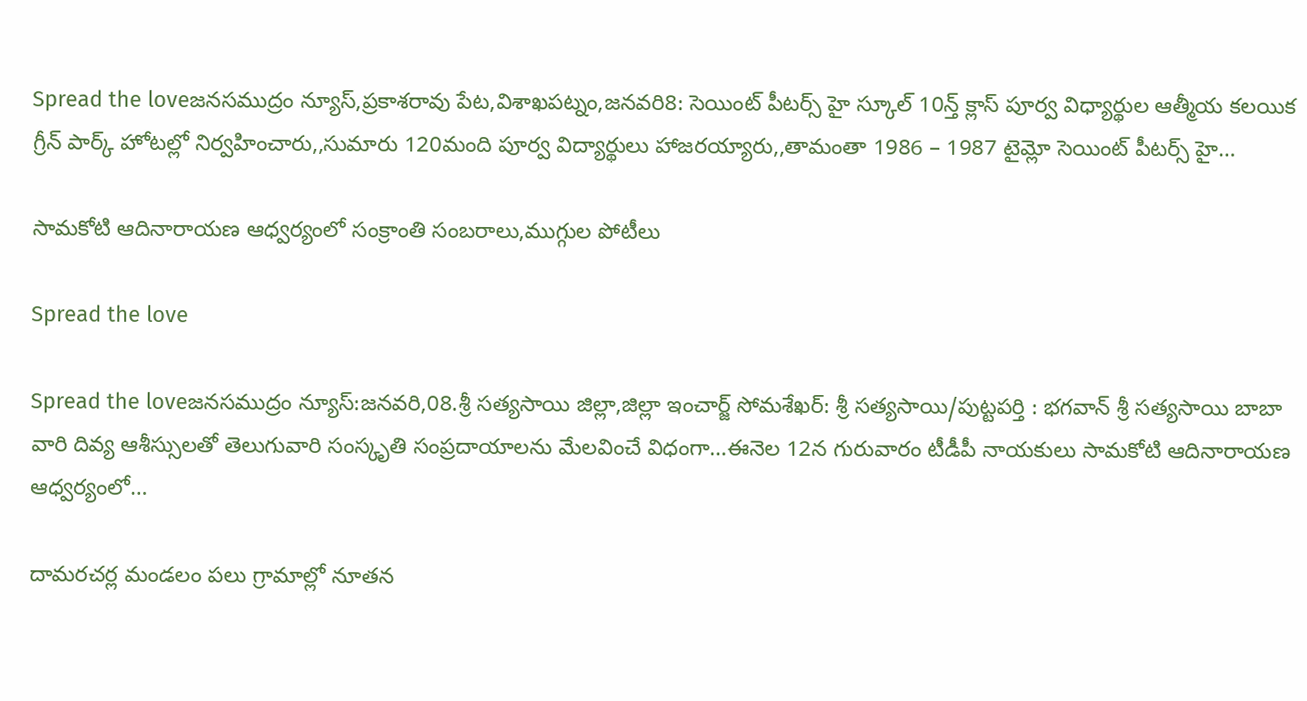Spread the loveజనసముద్రం న్యూస్,ప్రకాశరావు పేట,విశాఖపట్నం,జనవరి8: సెయింట్ పీటర్స్ హై స్కూల్ 10న్త్ క్లాస్ పూర్వ విధ్యార్థుల ఆత్మీయ కలయిక గ్రీన్ పార్క్ హోటల్లో నిర్వహించారు,,సుమారు 120మంది పూర్వ విద్యార్థులు హాజరయ్యారు,,తామంతా 1986 – 1987 టైమ్లో సెయింట్ పీటర్స్ హై…

సామకోటి ఆదినారాయణ ఆధ్వర్యంలో సంక్రాంతి సంబరాలు,ముగ్గుల పోటీలు

Spread the love

Spread the loveజనసముద్రం న్యూస్:జనవరి,08.శ్రీ సత్యసాయి జిల్లా,జిల్లా ఇంచార్జ్ సోమశేఖర్: శ్రీ సత్యసాయి/పుట్టపర్తి : భగవాన్ శ్రీ సత్యసాయి బాబా వారి దివ్య ఆశీస్సులతో తెలుగువారి సంస్కృతి సంప్రదాయాలను మేలవించే విధంగా…ఈనెల 12న గురువారం టీడీపీ నాయకులు సామకోటి ఆదినారాయణ ఆధ్వర్యంలో…

దామరచర్ల మండలం పలు గ్రామాల్లో నూతన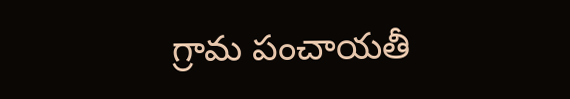గ్రామ పంచాయతీ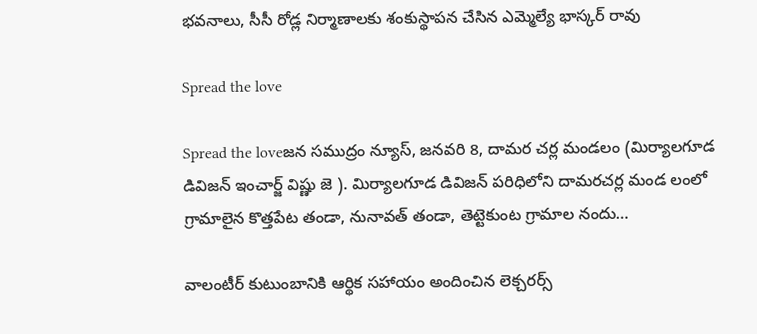భవనాలు, సీసీ రోడ్ల నిర్మాణాలకు శంకుస్థాపన చేసిన ఎమ్మెల్యే భాస్కర్ రావు

Spread the love

Spread the loveజన సముద్రం న్యూస్, జనవరి 8, దామర చర్ల మండలం (మిర్యాలగూడ డివిజన్ ఇంచార్జ్ విష్ణు జె ). మిర్యాలగూడ డివిజన్ పరిధిలోని దామరచర్ల మండ లంలో గ్రామాలైన కొత్తపేట తండా, నునావత్ తండా, తెట్టెకుంట గ్రామాల నందు…

వాలంటీర్ కుటుంబానికి ఆర్థిక సహాయం అందించిన లెక్చరర్స్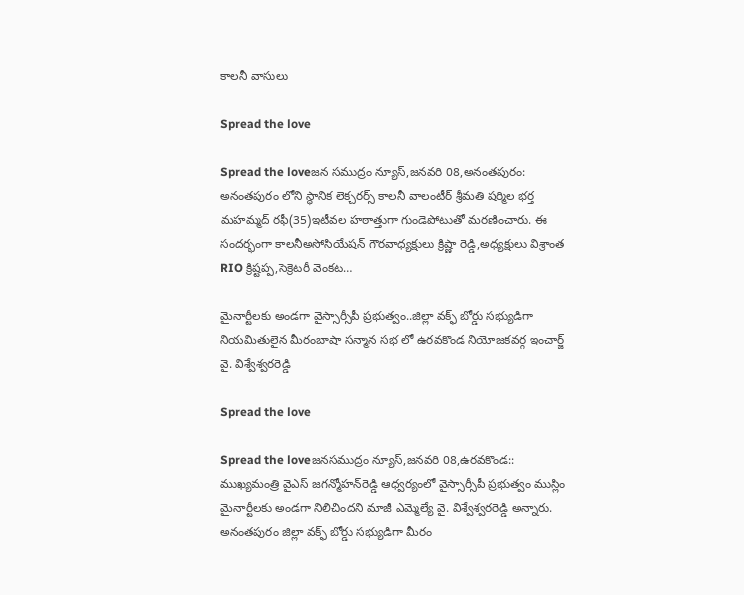కాలనీ వాసులు

Spread the love

Spread the loveజన సముద్రం న్యూస్,జనవరి 08,అనంతపురం: అనంతపురం లోని స్థానిక లెక్చరర్స్ కాలనీ వాలంటీర్ శ్రీమతి షర్మిల భర్త మహమ్మద్ రఫీ(35)ఇటీవల హఠాత్తుగా గుండెపోటుతో మరణించారు. ఈ సందర్భంగా కాలనీఅసోసియేషన్ గౌరవాధ్యక్షులు క్రిష్ణా రెడ్డి,అధ్యక్షులు విశ్రాంత RIO క్రిష్టప్ప,సెక్రెటరీ వెంకట…

మైనార్టీలకు అండగా వైస్సార్సీపీ ప్రభుత్వం..జిల్లా వక్ఫ్ బోర్డు సభ్యుడిగా నియమితులైన మీరంబాషా సన్మాన సభ లో ఉరవకొండ నియోజకవర్గ ఇంచార్జ్ వై. విశ్వేశ్వరరెడ్డి

Spread the love

Spread the loveజనసముద్రం న్యూస్,జనవరి 08,ఉరవకొండ:: ముఖ్యమంత్రి వైఎస్‌ జగన్మోహన్‌రెడ్డి ఆధ్వర్యంలో వైస్సార్సీపీ ప్రభుత్వం ముస్లిం మైనార్టీలకు అండగా నిలిచిందని మాజీ ఎమ్మెల్యే వై. విశ్వేశ్వరరెడ్డి అన్నారు. అనంతపురం జిల్లా వక్ఫ్ బోర్డు సభ్యుడిగా మీరం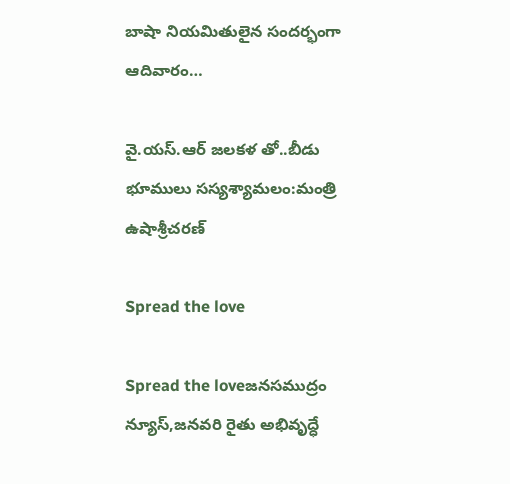బాషా నియమితులైన సందర్భంగా ఆదివారం…

వై.యస్.ఆర్ జలకళ తో..బీడు భూములు సస్యశ్యామలం:మంత్రి ఉషాశ్రీచరణ్

Spread the love

Spread the loveజనసముద్రం న్యూస్,జనవరి రైతు అభివృద్ధే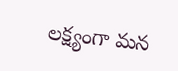లక్ష్యంగా మన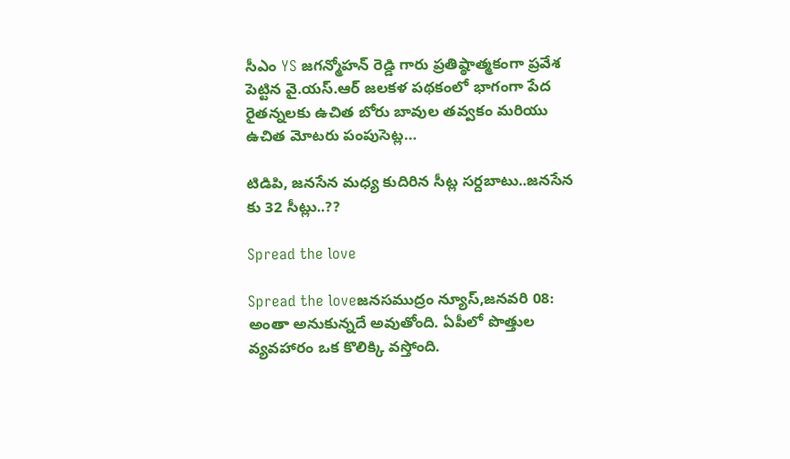సీఎం YS జగన్మోహన్ రెడ్డి గారు ప్రతిష్ఠాత్మకంగా ప్రవేశ పెట్టిన వై.యస్.ఆర్ జలకళ పథకంలో భాగంగా పేద రైతన్నలకు ఉచిత బోరు బావుల తవ్వకం‌ మరియు ఉచిత మోటరు పంపుసెట్ల…

టిడిపి, జనసేన మధ్య కుదిరిన సీట్ల సర్దబాటు..జనసేన కు 32 సీట్లు..??

Spread the love

Spread the loveజనసముద్రం న్యూస్,జనవరి 08: అంతా అనుకున్నదే అవుతోంది. ఏపీలో పొత్తుల వ్యవహారం ఒక కొలిక్కి వస్తోంది.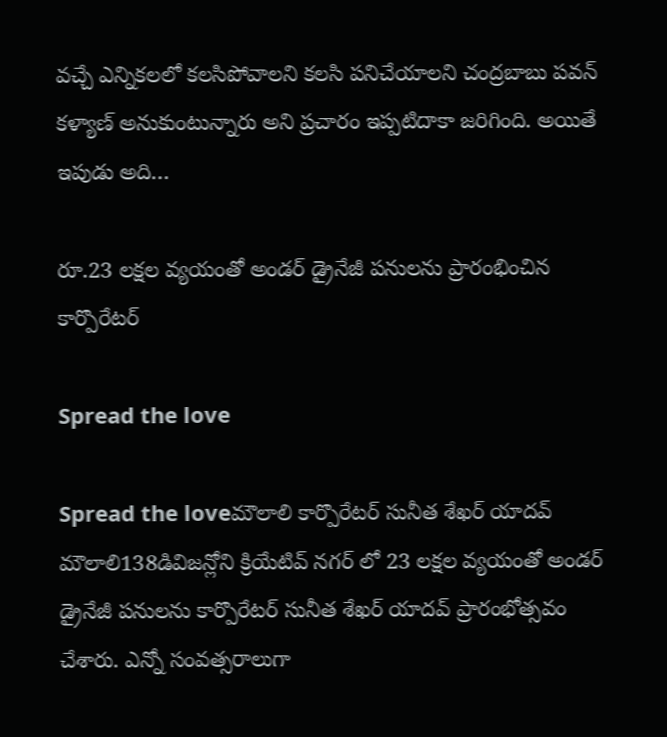వచ్చే ఎన్నికలలో కలసిపోవాలని కలసి పనిచేయాలని చంద్రబాబు పవన్ కళ్యాణ్ అనుకుంటున్నారు అని ప్రచారం ఇప్పటిదాకా జరిగింది. అయితే ఇపుడు అది…

రూ.23 లక్షల వ్యయంతో అండర్ డ్రైనేజీ పనులను ప్రారంభించిన కార్పొరేటర్

Spread the love

Spread the loveమౌలాలి కార్పొరేటర్ సునీత శేఖర్ యాదవ్ మౌలాలి138డివిజన్లోని క్రియేటివ్ నగర్ లో 23 లక్షల వ్యయంతో అండర్ డ్రైనేజీ పనులను కార్పొరేటర్ సునీత శేఖర్ యాదవ్ ప్రారంభోత్సవం చేశారు. ఎన్నో సంవత్సరాలుగా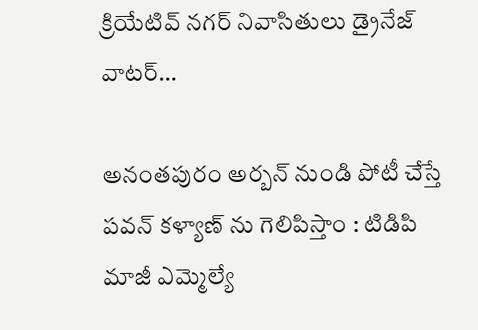క్రియేటివ్ నగర్ నివాసితులు డ్రైనేజ్ వాటర్…

అనంతపురం అర్బన్ నుండి పోటీ చేస్తే పవన్ కళ్యాణ్ ను గెలిపిస్తాం : టిడిపి మాజీ ఎమ్మెల్యే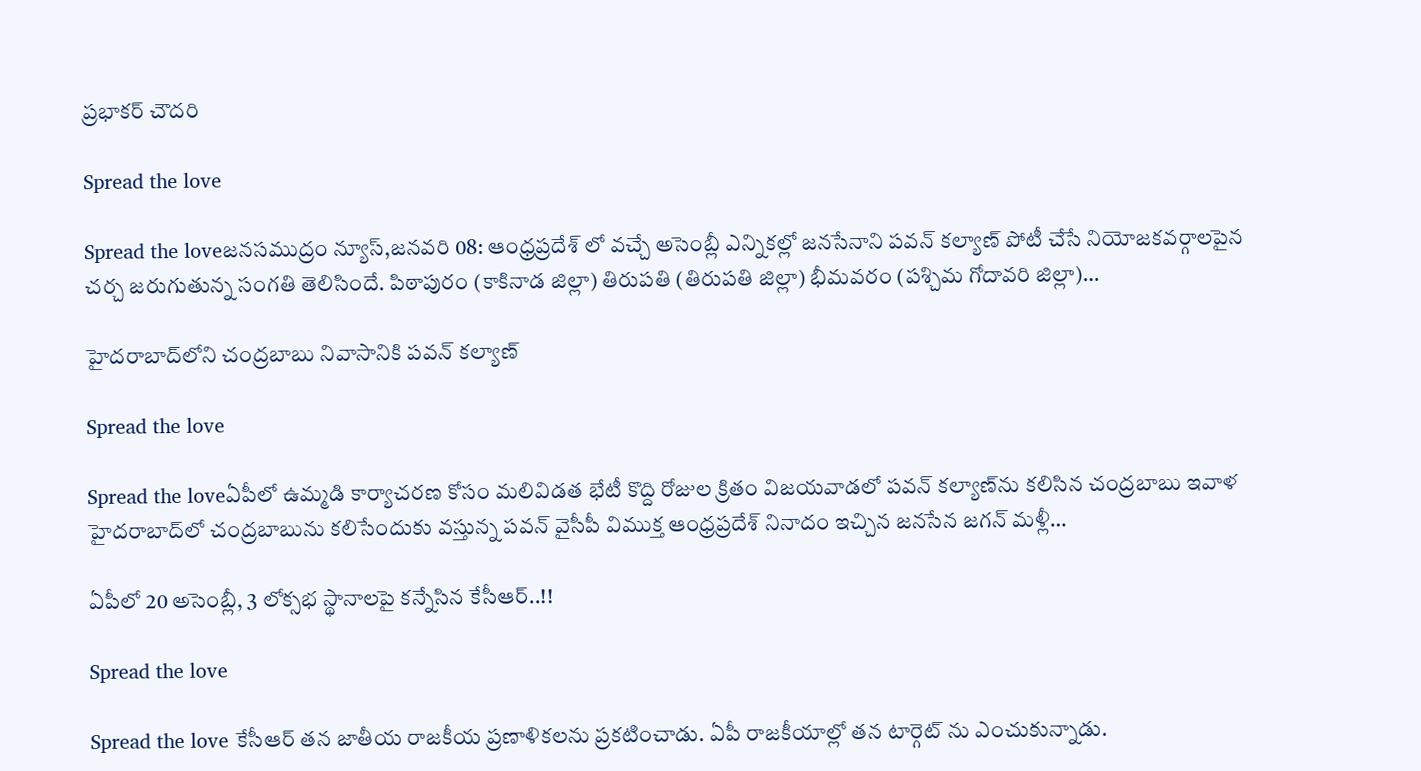ప్రభాకర్ చౌదరి

Spread the love

Spread the loveజనసముద్రం న్యూస్,జనవరి 08: ఆంధ్రప్రదేశ్ లో వచ్చే అసెంబ్లీ ఎన్నికల్లో జనసేనాని పవన్ కల్యాణ్ పోటీ చేసే నియోజకవర్గాలపైన చర్చ జరుగుతున్న సంగతి తెలిసిందే. పిఠాపురం (కాకినాడ జిల్లా) తిరుపతి (తిరుపతి జిల్లా) భీమవరం (పశ్చిమ గోదావరి జిల్లా)…

హైదరాబాద్‍లోని చంద్రబాబు నివాసానికి పవన్ కల్యాణ్

Spread the love

Spread the loveఏపీలో ఉమ్మడి కార్యాచరణ కోసం మలివిడత భేటీ కొద్ది రోజుల క్రితం విజయవాడలో పవన్ కల్యాణ్‍ను కలిసిన చంద్రబాబు ఇవాళ హైదరాబాద్‍లో చంద్రబాబును కలిసేందుకు వస్తున్న పవన్ వైసీపీ విముక్త ఆంధ్రప్రదేశ్ నినాదం ఇచ్చిన జనసేన జగన్ మళ్లీ…

ఏపీలో 20 అసెంబ్లీ, 3 లోక్సభ స్థానాలపై కన్నేసిన కేసీఆర్..!!

Spread the love

Spread the love కేసీఆర్ తన జాతీయ రాజకీయ ప్రణాళికలను ప్రకటించాడు. ఏపీ రాజకీయాల్లో తన టార్గెట్ ను ఎంచుకున్నాడు.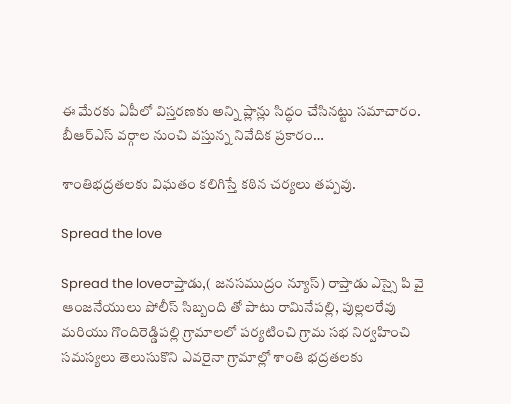ఈ మేరకు ఏపీలో విస్తరణకు అన్ని ప్లాన్లు సిద్ధం చేసినట్టు సమాచారం.  బీఆర్ఎస్ వర్గాల నుంచి వస్తున్న నివేదిక ప్రకారం…

శాంతిభద్రతలకు విఘతం కలిగిస్తే కఠిన చర్యలు తప్పవు.

Spread the love

Spread the loveరాప్తాడు,( జనసముద్రం న్యూస్) రాప్తాడు ఎస్సై పి వై ఆంజనేయులు పోలీస్ సిబ్బంది తో పాటు రామినేపల్లి, పుల్లలరేవు మరియు గొందిరెడ్డిపల్లి గ్రామాలలో పర్యటించి గ్రామ సభ నిర్వహించి సమస్యలు తెలుసుకొని ఎవరైనా గ్రామాల్లో శాంతి భద్రతలకు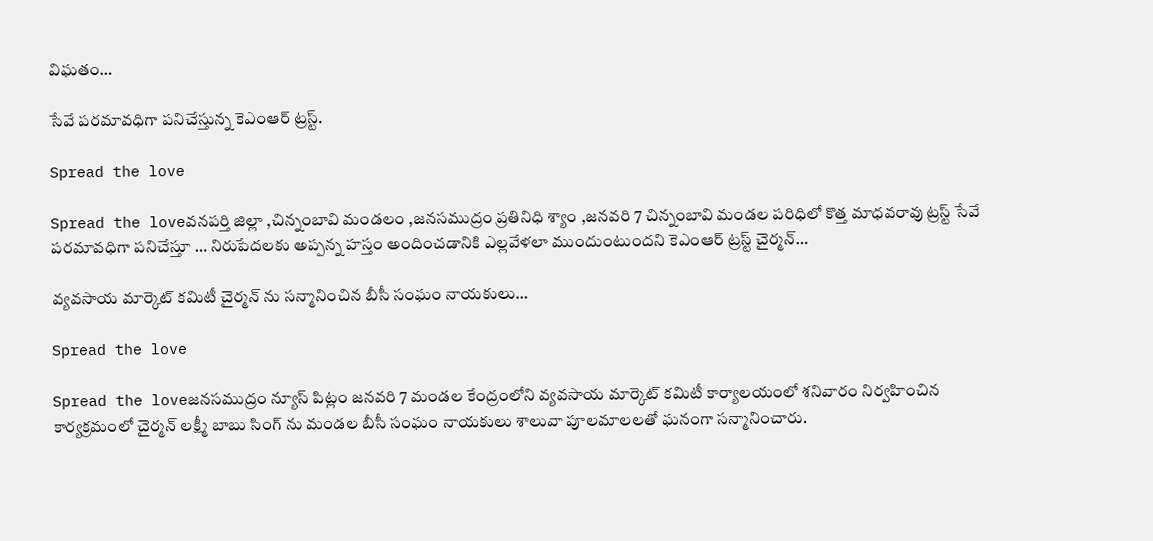విఘతం…

సేవే పరమావధిగా పనిచేస్తున్న కెఎంఆర్ ట్రస్ట్.

Spread the love

Spread the loveవనపర్తి జిల్లా ,చిన్నంబావి మండలం ,జనసముద్రం ప్రతినిధి శ్యాం ,జనవరి 7 చిన్నంబావి మండల పరిధిలో కొత్త మాధవరావు ట్రస్ట్ సేవే పరమావధిగా పనిచేస్తూ … నిరుపేదలకు అప్పన్న హస్తం అందించడానికి ఎల్లవేళలా ముందుంటుందని కెఎంఆర్ ట్రస్ట్ చైర్మన్…

వ్యవసాయ మార్కెట్ కమిటీ చైర్మన్ ను సన్మానించిన బీసీ సంఘం నాయకులు…

Spread the love

Spread the loveజనసముద్రం న్యూస్ పిట్లం జనవరి 7 మండల కేంద్రంలోని వ్యవసాయ మార్కెట్ కమిటీ కార్యాలయంలో శనివారం నిర్వహించిన కార్యక్రమంలో చైర్మన్ లక్ష్మీ బాబు సింగ్ ను మండల బీసీ సంఘం నాయకులు శాలువా పూలమాలలతో ఘనంగా సన్మానించారు.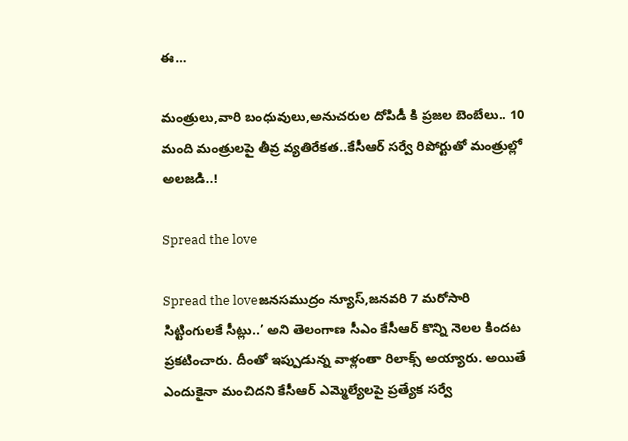ఈ…

మంత్రులు,వారి బంధువులు,అనుచరుల దోపిడీ కి ప్రజల బెంబేలు.. 10 మంది మంత్రులపై తీవ్ర వ్యతిరేకత..కేసీఆర్ సర్వే రిపోర్టుతో మంత్రుల్లో అలజడి..!

Spread the love

Spread the loveజనసముద్రం న్యూస్,జనవరి 7 మరోసారి సిట్టింగులకే సీట్లు..’ అని తెలంగాణ సీఎం కేసీఆర్ కొన్ని నెలల కిందట ప్రకటించారు. దీంతో ఇప్పుడున్న వాళ్లంతా రిలాక్స్ అయ్యారు. అయితే ఎందుకైనా మంచిదని కేసీఆర్ ఎమ్మెల్యేలపై ప్రత్యేక సర్వే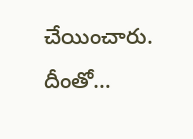చేయించారు. దీంతో…